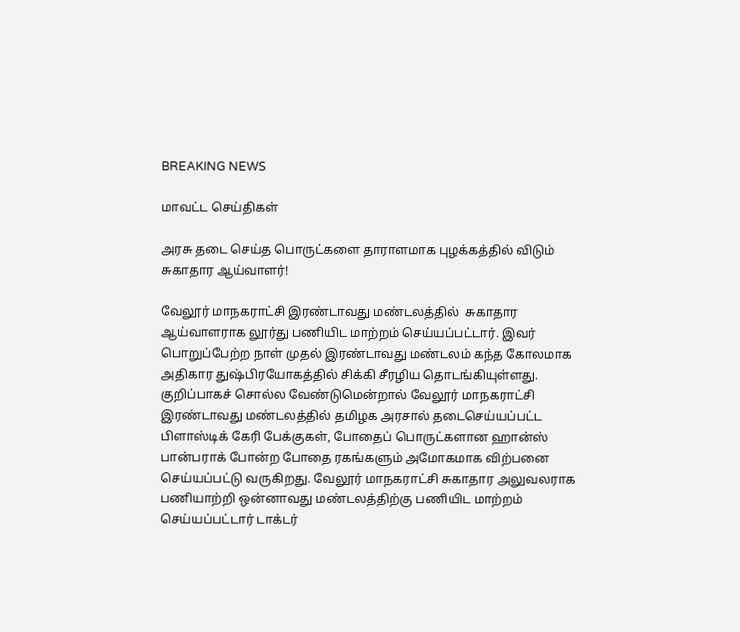BREAKING NEWS

மாவட்ட செய்திகள்

அரசு தடை செய்த பொருட்களை தாராளமாக புழக்கத்தில் விடும் சுகாதார ஆய்வாளர்!

வேலூர் மாநகராட்சி இரண்டாவது மண்டலத்தில்  சுகாதார ஆய்வாளராக லூர்து பணியிட மாற்றம் செய்யப்பட்டார். இவர் பொறுப்பேற்ற நாள் முதல் இரண்டாவது மண்டலம் கந்த கோலமாக அதிகார துஷ்பிரயோகத்தில் சிக்கி சீரழிய தொடங்கியுள்ளது. குறிப்பாகச் சொல்ல வேண்டுமென்றால் வேலூர் மாநகராட்சி இரண்டாவது மண்டலத்தில் தமிழக அரசால் தடைசெய்யப்பட்ட பிளாஸ்டிக் கேரி பேக்குகள், போதைப் பொருட்களான ஹான்ஸ் பான்பராக் போன்ற போதை ரகங்களும் அமோகமாக விற்பனை செய்யப்பட்டு வருகிறது. வேலூர் மாநகராட்சி சுகாதார அலுவலராக பணியாற்றி ஒன்னாவது மண்டலத்திற்கு பணியிட மாற்றம் செய்யப்பட்டார் டாக்டர்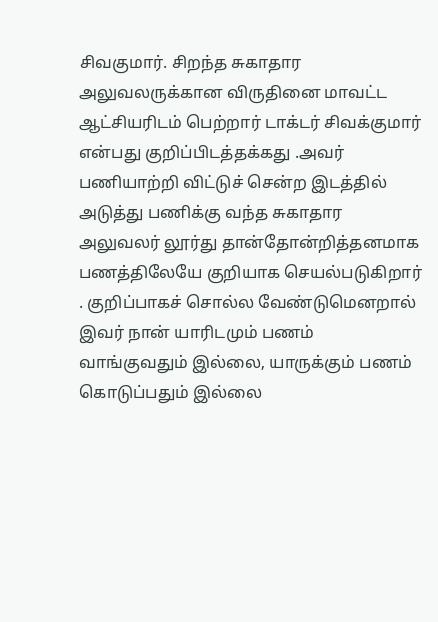சிவகுமார். சிறந்த சுகாதார அலுவலருக்கான விருதினை மாவட்ட ஆட்சியரிடம் பெற்றார் டாக்டர் சிவக்குமார் என்பது குறிப்பிடத்தக்கது .அவர் பணியாற்றி விட்டுச் சென்ற இடத்தில் அடுத்து பணிக்கு வந்த சுகாதார அலுவலர் லூர்து தான்தோன்றித்தனமாக பணத்திலேயே குறியாக செயல்படுகிறார் . குறிப்பாகச் சொல்ல வேண்டுமெனறால் இவர் நான் யாரிடமும் பணம் வாங்குவதும் இல்லை, யாருக்கும் பணம் கொடுப்பதும் இல்லை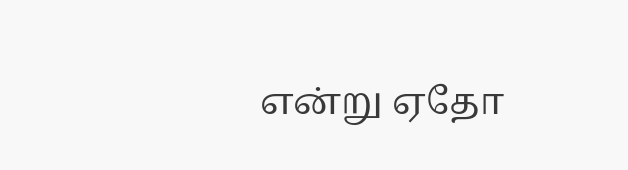என்று ஏதோ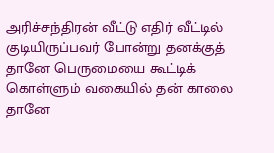அரிச்சந்திரன் வீட்டு எதிர் வீட்டில் குடியிருப்பவர் போன்று தனக்குத் தானே பெருமையை கூட்டிக் கொள்ளும் வகையில் தன் காலை தானே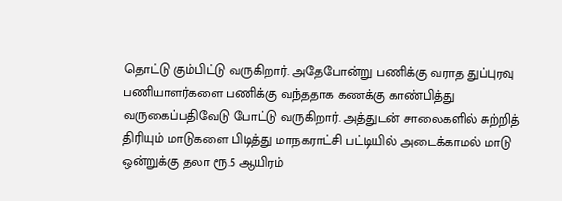தொட்டு கும்பிட்டு வருகிறார். அதேபோன்று பணிக்கு வராத துப்புரவு பணியாளர்களை பணிக்கு வந்ததாக கணக்கு காண்பித்து வருகைப்பதிவேடு போட்டு வருகிறார். அத்துடன் சாலைகளில் சுற்றித் திரியும் மாடுகளை பிடித்து மாநகராட்சி பட்டியில் அடைக்காமல் மாடு ஒன்றுக்கு தலா ரூ.5 ஆயிரம்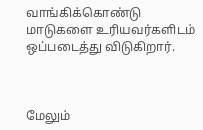வாங்கிக்கொண்டு மாடுகளை உரியவர்களிடம் ஒப்படைத்து விடுகிறார்.



மேலும்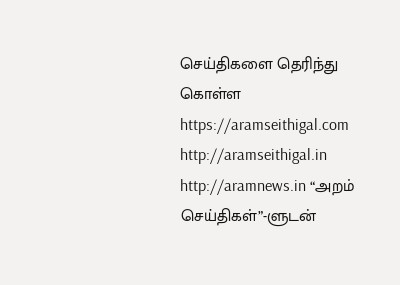செய்திகளை தெரிந்து கொள்ள https://aramseithigal.com  http://aramseithigal.in  http://aramnews.in “அறம் செய்திகள்”-ளுடன்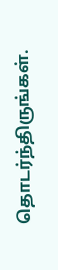தொடர்ந்திருங்கள்.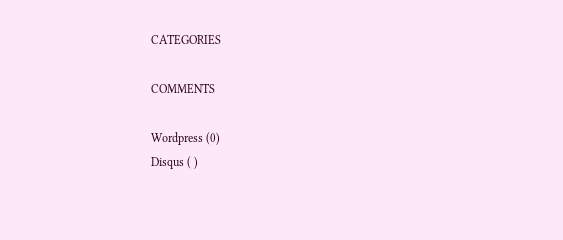CATEGORIES

COMMENTS

Wordpress (0)
Disqus ( )